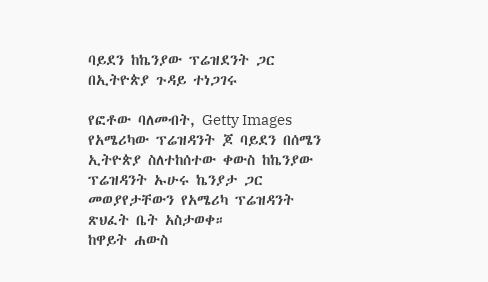ባይደን ከኬንያው ፕሬዝደንት ጋር በኢትዮጵያ ጉዳይ ተነጋገሩ

የፎቶው ባለመብት, Getty Images
የአሜሪካው ፕሬዝዳንት ጆ ባይደን በሰሜን ኢትዮጵያ ስለተከሰተው ቀውስ ከኬንያው ፕሬዝዳንት ኡሁሩ ኬንያታ ጋር መወያየታቸውን የአሜሪካ ፕሬዝዳንት ጽህፈት ቤት አስታወቀ።
ከዋይት ሐውስ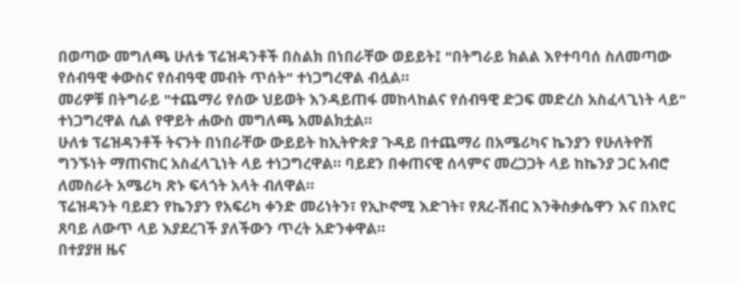በወጣው መግለጫ ሁለቱ ፕሬዝዳንቶች በስልክ በነበራቸው ወይይት፤ "በትግራይ ክልል እየተባባሰ ስለመጣው የሰብዓዊ ቀውስና የሰብዓዊ መብት ጥሰት" ተነጋግረዋል ብሏል።
መሪዎቹ በትግራይ "ተጨማሪ የሰው ህይወት እንዳይጠፋ መከላከልና የሰብዓዊ ድጋፍ መድረስ አስፈላጊነት ላይ" ተነጋግረዋል ሲል የዋይት ሐውስ መግለጫ አመልክቷል።
ሁለቱ ፕሬዝዳንቶች ትናንት በነበራቸው ውይይት ከኢትዮጵያ ጉዳይ በተጨማሪ በአሜሪካና ኬንያን የሁለትዮሽ ግንኙነት ማጠናከር አስፈላጊነት ላይ ተነጋግረዋል። ባይደን በቀጠናዊ ሰላምና መረጋጋት ላይ ከኬንያ ጋር አብሮ ለመስራት አሜሪካ ጽኑ ፍላጎት አላት ብለዋል።
ፕሬዝዳንት ባይደን የኬንያን የአፍሪካ ቀንድ መሪነትን፣ የኢኮኖሚ እድገት፣ የጸረ-ሽብር እንቅስቃሴዋን እና በአየር ጸባይ ለውጥ ላይ እያደረገች ያለችውን ጥረት አድንቀዋል።
በተያያዘ ዜና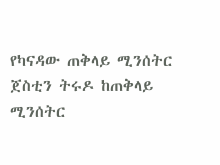የካናዳው ጠቅላይ ሚንሰትር ጀስቲን ትሩዶ ከጠቅላይ ሚንሰትር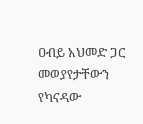ዐብይ አህመድ ጋር መወያየታቸውን የካናዳው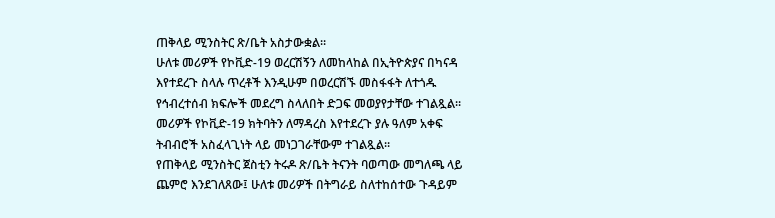ጠቅላይ ሚንስትር ጽ/ቤት አስታውቋል።
ሁለቱ መሪዎች የኮቪድ-19 ወረርሽኝን ለመከላከል በኢትዮጵያና በካናዳ እየተደረጉ ስላሉ ጥረቶች እንዲሁም በወረርሽኙ መስፋፋት ለተጎዱ የኅብረተሰብ ክፍሎች መደረግ ስላለበት ድጋፍ መወያየታቸው ተገልጿል።
መሪዎች የኮቪድ-19 ክትባትን ለማዳረስ እየተደረጉ ያሉ ዓለም አቀፍ ትብብሮች አስፈላጊነት ላይ መነጋገራቸውም ተገልጿል።
የጠቅላይ ሚንስትር ጀስቲን ትሩዶ ጽ/ቤት ትናንት ባወጣው መግለጫ ላይ ጨምሮ እንደገለጸው፤ ሁለቱ መሪዎች በትግራይ ስለተከሰተው ጉዳይም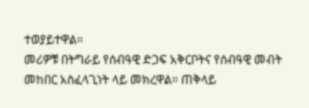ተወያይተዋል።
መሪዎቹ በትግራይ የሰብዓዊ ድጋፍ አቅርቦትና የሰብዓዊ መብት መከበር አስፈላጊነት ላይ መክረዋል። ጠቅላይ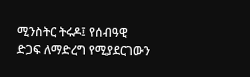ሚንስትር ትሩዶ፤ የሰብዓዊ ድጋፍ ለማድረግ የሚያደርገውን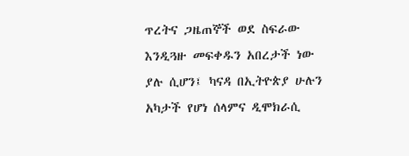ጥረትና ጋዜጠኞች ወደ ስፍራው እንዲጓዙ መፍቀዱን አበረታች ነው ያሉ ሲሆን፤ ካናዳ በኢትዮጵያ ሁሉን አካታች የሆነ ሰላምና ዲሞክራሲ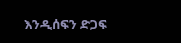እንዲሰፍን ድጋፍ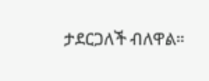ታደርጋለች ብለዋል።